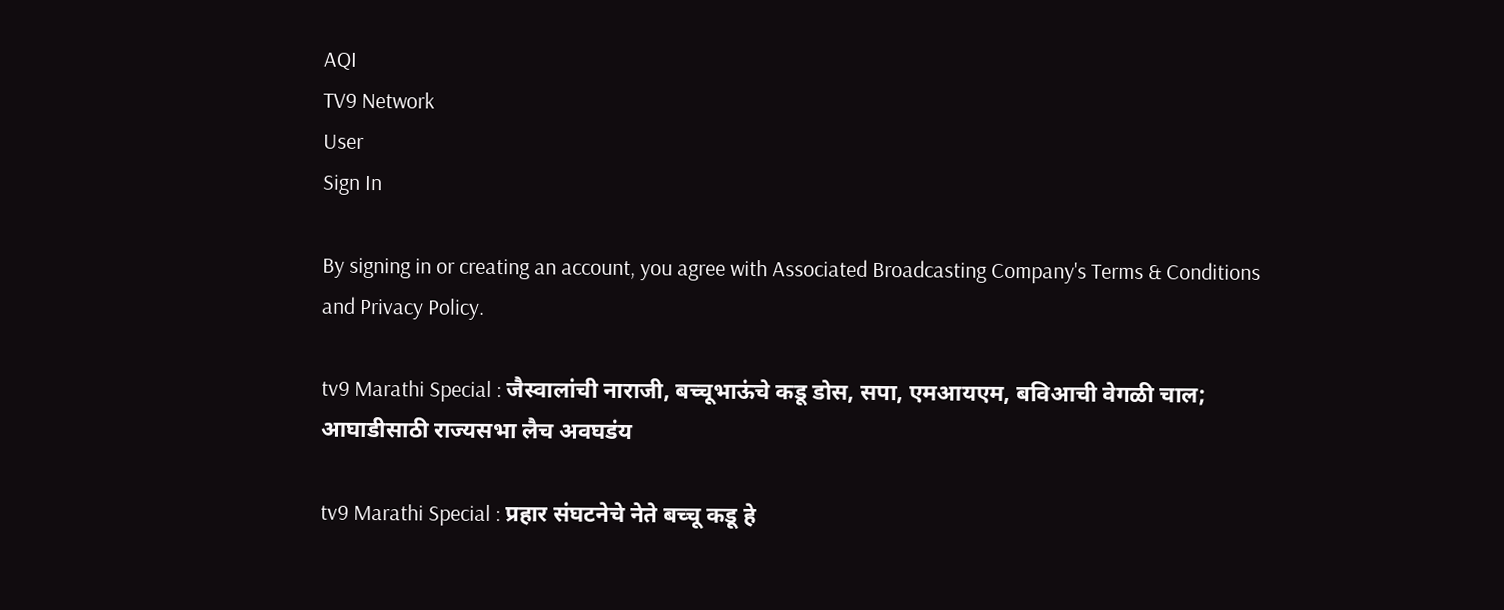AQI
TV9 Network
User
Sign In

By signing in or creating an account, you agree with Associated Broadcasting Company's Terms & Conditions and Privacy Policy.

tv9 Marathi Special : जैस्वालांची नाराजी, बच्चूभाऊंचे कडू डोस, सपा, एमआयएम, बविआची वेगळी चाल; आघाडीसाठी राज्यसभा लैच अवघडंय

tv9 Marathi Special : प्रहार संघटनेचे नेते बच्चू कडू हे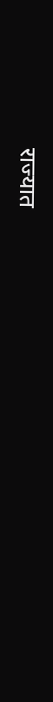राज्यात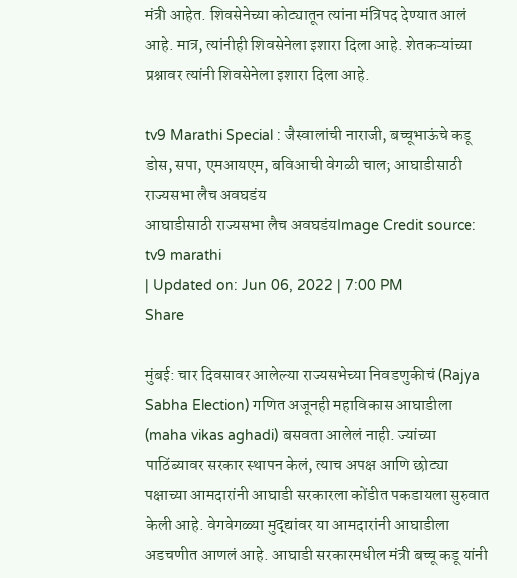मंत्री आहेत. शिवसेनेच्या कोट्यातून त्यांना मंत्रिपद देण्यात आलं आहे. मात्र, त्यांनीही शिवसेनेला इशारा दिला आहे. शेतकऱ्यांच्या प्रश्नावर त्यांनी शिवसेनेला इशारा दिला आहे.

tv9 Marathi Special : जैस्वालांची नाराजी, बच्चूभाऊंचे कडू डोस, सपा, एमआयएम, बविआची वेगळी चाल; आघाडीसाठी राज्यसभा लैच अवघडंय
आघाडीसाठी राज्यसभा लैच अवघडंयImage Credit source: tv9 marathi
| Updated on: Jun 06, 2022 | 7:00 PM
Share

मुंबई: चार दिवसावर आलेल्या राज्यसभेच्या निवडणुकीचं (Rajya Sabha Election) गणित अजूनही महाविकास आघाडीला (maha vikas aghadi) बसवता आलेलं नाही. ज्यांच्या पाठिंब्यावर सरकार स्थापन केलं, त्याच अपक्ष आणि छोट्या पक्षाच्या आमदारांनी आघाडी सरकारला कोंडीत पकडायला सुरुवात केली आहे. वेगवेगळ्या मुद्द्यांवर या आमदारांनी आघाडीला अडचणीत आणलं आहे. आघाडी सरकारमधील मंत्री बच्चू कडू यांनी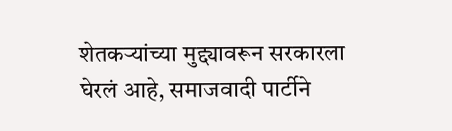शेतकऱ्यांच्या मुद्द्यावरून सरकारला घेरलं आहे, समाजवादी पार्टीने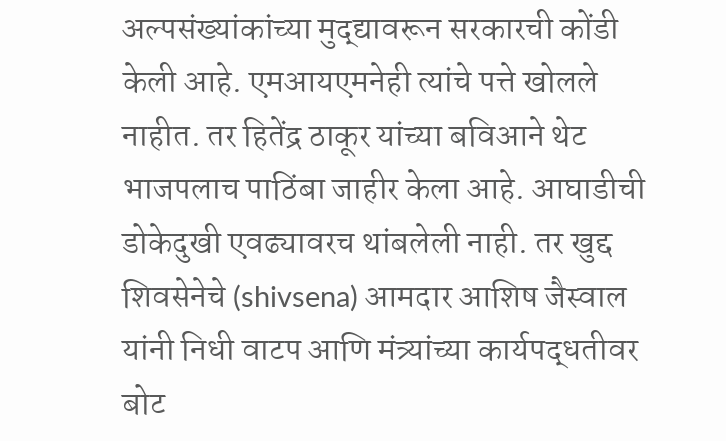अल्पसंख्यांकांच्या मुद्द्यावरून सरकारची कोंडी केली आहे. एमआयएमनेही त्यांचे पत्ते खोलले नाहीत. तर हितेंद्र ठाकूर यांच्या बविआने थेट भाजपलाच पाठिंबा जाहीर केला आहे. आघाडीची डोकेदुखी एवढ्यावरच थांबलेली नाही. तर खुद्द शिवसेनेचे (shivsena) आमदार आशिष जैस्वाल यांनी निधी वाटप आणि मंत्र्यांच्या कार्यपद्धतीवर बोट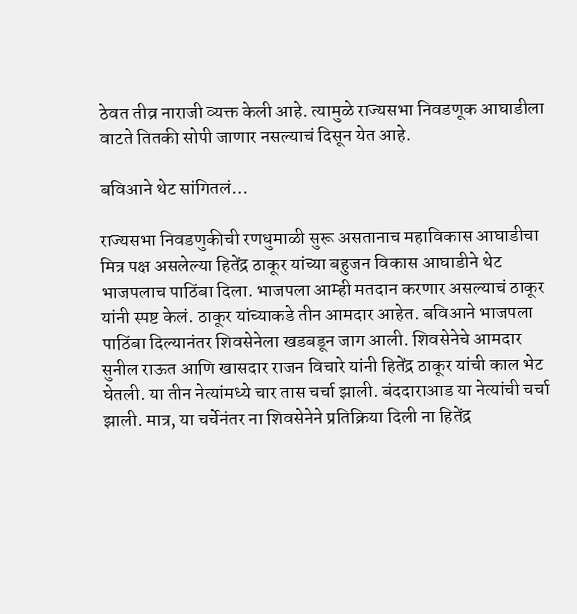ठेवत तीव्र नाराजी व्यक्त केली आहे. त्यामुळे राज्यसभा निवडणूक आघाडीला वाटते तितकी सोपी जाणार नसल्याचं दिसून येत आहे.

बविआने थेट सांगितलं…

राज्यसभा निवडणुकीची रणधुमाळी सुरू असतानाच महाविकास आघाडीचा मित्र पक्ष असलेल्या हितेंद्र ठाकूर यांच्या बहुजन विकास आघाडीने थेट भाजपलाच पाठिंबा दिला. भाजपला आम्ही मतदान करणार असल्याचं ठाकूर यांनी स्पष्ट केलं. ठाकूर यांच्याकडे तीन आमदार आहेत. बविआने भाजपला पाठिंबा दिल्यानंतर शिवसेनेला खडबडून जाग आली. शिवसेनेचे आमदार सुनील राऊत आणि खासदार राजन विचारे यांनी हितेंद्र ठाकूर यांची काल भेट घेतली. या तीन नेत्यांमध्ये चार तास चर्चा झाली. बंददाराआड या नेत्यांची चर्चा झाली. मात्र, या चर्चेनंतर ना शिवसेनेने प्रतिक्रिया दिली ना हितेंद्र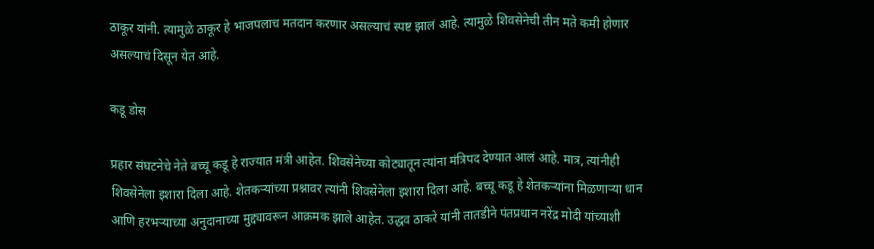ठाकूर यांनी. त्यामुळे ठाकूर हे भाजपलाच मतदान करणार असल्याचं स्पष्ट झालं आहे. त्यामुळे शिवसेनेची तीन मते कमी होणार असल्याचं दिसून येत आहे.

कडू डोस

प्रहार संघटनेचे नेते बच्चू कडू हे राज्यात मंत्री आहेत. शिवसेनेच्या कोट्यातून त्यांना मंत्रिपद देण्यात आलं आहे. मात्र, त्यांनीही शिवसेनेला इशारा दिला आहे. शेतकऱ्यांच्या प्रश्नावर त्यांनी शिवसेनेला इशारा दिला आहे. बच्चू कडू हे शेतकऱ्यांना मिळणाऱ्या धान आणि हरभऱ्याच्या अनुदानाच्या मुद्द्यावरून आक्रमक झाले आहेत. उद्धव ठाकरे यांनी तातडीने पंतप्रधान नरेंद्र मोदी यांच्याशी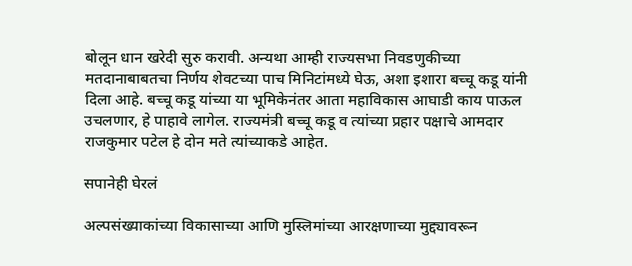बोलून धान खरेदी सुरु करावी. अन्यथा आम्ही राज्यसभा निवडणुकीच्या मतदानाबाबतचा निर्णय शेवटच्या पाच मिनिटांमध्ये घेऊ, अशा इशारा बच्चू कडू यांनी दिला आहे. बच्चू कडू यांच्या या भूमिकेनंतर आता महाविकास आघाडी काय पाऊल उचलणार, हे पाहावे लागेल. राज्यमंत्री बच्चू कडू व त्यांच्या प्रहार पक्षाचे आमदार राजकुमार पटेल हे दोन मते त्यांच्याकडे आहेत.

सपानेही घेरलं

अल्पसंख्याकांच्या विकासाच्या आणि मुस्लिमांच्या आरक्षणाच्या मुद्द्यावरून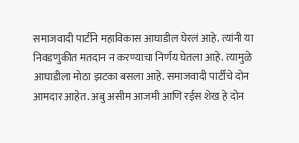समाजवादी पार्टीने महाविकास आघाडील घेरलं आहे. त्यांनी या निवडणुकीत मतदान न करण्याचा निर्णय घेतला आहे. त्यामुळे आघाडीला मोठा झटका बसला आहे. समाजवादी पार्टीचे दोन आमदार आहेत. अबु असीम आजमी आणि रईस शेख हे दोन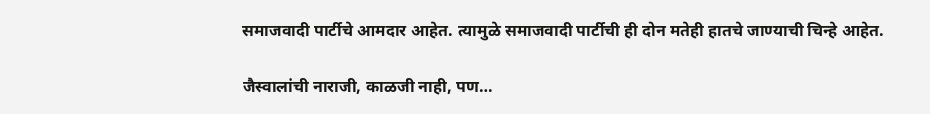समाजवादी पार्टीचे आमदार आहेत. त्यामुळे समाजवादी पार्टीची ही दोन मतेही हातचे जाण्याची चिन्हे आहेत.

जैस्वालांची नाराजी, काळजी नाही, पण…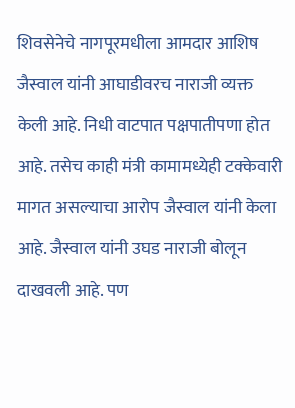शिवसेनेचे नागपूरमधीला आमदार आशिष जैस्वाल यांनी आघाडीवरच नाराजी व्यक्त केली आहे. निधी वाटपात पक्षपातीपणा होत आहे. तसेच काही मंत्री कामामध्येही टक्केवारी मागत असल्याचा आरोप जैस्वाल यांनी केला आहे. जैस्वाल यांनी उघड नाराजी बोलून दाखवली आहे. पण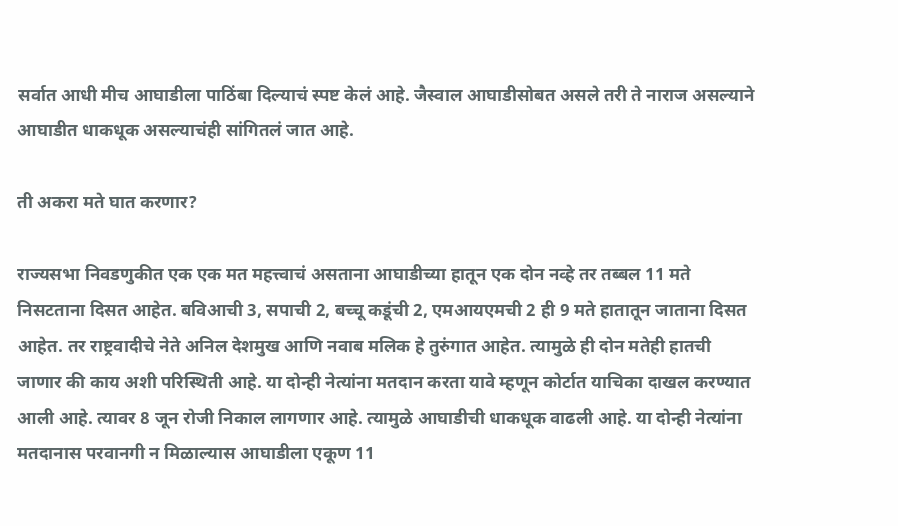सर्वात आधी मीच आघाडीला पाठिंबा दिल्याचं स्पष्ट केलं आहे. जैस्वाल आघाडीसोबत असले तरी ते नाराज असल्याने आघाडीत धाकधूक असल्याचंही सांगितलं जात आहे.

ती अकरा मते घात करणार?

राज्यसभा निवडणुकीत एक एक मत महत्त्वाचं असताना आघाडीच्या हातून एक दोन नव्हे तर तब्बल 11 मते निसटताना दिसत आहेत. बविआची 3, सपाची 2, बच्चू कडूंची 2, एमआयएमची 2 ही 9 मते हातातून जाताना दिसत आहेत. तर राष्ट्रवादीचे नेते अनिल देशमुख आणि नवाब मलिक हे तुरुंगात आहेत. त्यामुळे ही दोन मतेही हातची जाणार की काय अशी परिस्थिती आहे. या दोन्ही नेत्यांना मतदान करता यावे म्हणून कोर्टात याचिका दाखल करण्यात आली आहे. त्यावर 8 जून रोजी निकाल लागणार आहे. त्यामुळे आघाडीची धाकधूक वाढली आहे. या दोन्ही नेत्यांना मतदानास परवानगी न मिळाल्यास आघाडीला एकूण 11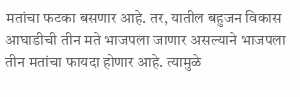मतांचा फटका बसणार आहे. तर, यातील बहुजन विकास आघाडीची तीन मते भाजपला जाणार असल्याने भाजपला तीन मतांचा फायदा होणार आहे. त्यामुळे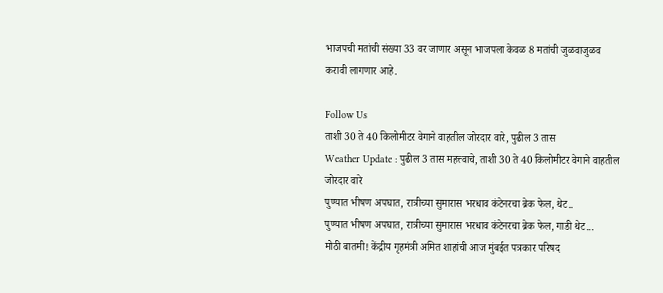भाजपची मतांची संख्या 33 वर जाणार असून भाजपला केवळ 8 मतांची जुळवाजुळव करावी लागणार आहे.

Follow Us
ताशी 30 ते 40 किलोमीटर वेगाने वाहतील जोरदार वारे, पुढील 3 तास
Weather Update : पुढील 3 तास महत्त्वाचे, ताशी 30 ते 40 किलोमीटर वेगाने वाहतील जोरदार वारे
पुण्यात भीषण अपघात, रात्रीच्या सुमारास भरधाव कंटेनरचा ब्रेक फेल, थेट..
पुण्यात भीषण अपघात, रात्रीच्या सुमारास भरधाव कंटेनरचा ब्रेक फेल, गाडी थेट...
मोठी बातमी! केंद्रीय गृहमंत्री अमित शाहांची आज मुंबईत पत्रकार परिषद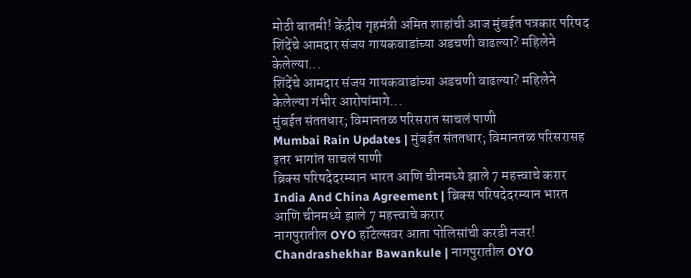मोठी बातमी! केंद्रीय गृहमंत्री अमित शाहांची आज मुंबईत पत्रकार परिषद
शिंदेंचे आमदार संजय गायकवाडांच्या अडचणी वाढल्या? महिलेने केलेल्या...
शिंदेंचे आमदार संजय गायकवाडांच्या अडचणी वाढल्या? महिलेने केलेल्या गंभीर आरोपांमागे...
मुंबईत संततधार; विमानतळ परिसरात साचलं पाणी
Mumbai Rain Updates | मुंबईत संततधार; विमानतळ परिसरासह इतर भागांत साचलं पाणी
ब्रिक्स परिषदेदरम्यान भारत आणि चीनमध्ये झाले 7 महत्त्वाचे करार
India And China Agreement | ब्रिक्स परिषदेदरम्यान भारत आणि चीनमध्ये झाले 7 महत्त्वाचे करार
नागपुरातील OYO हॉटेल्सवर आता पोलिसांची करडी नजर!
Chandrashekhar Bawankule | नागपुरातील OYO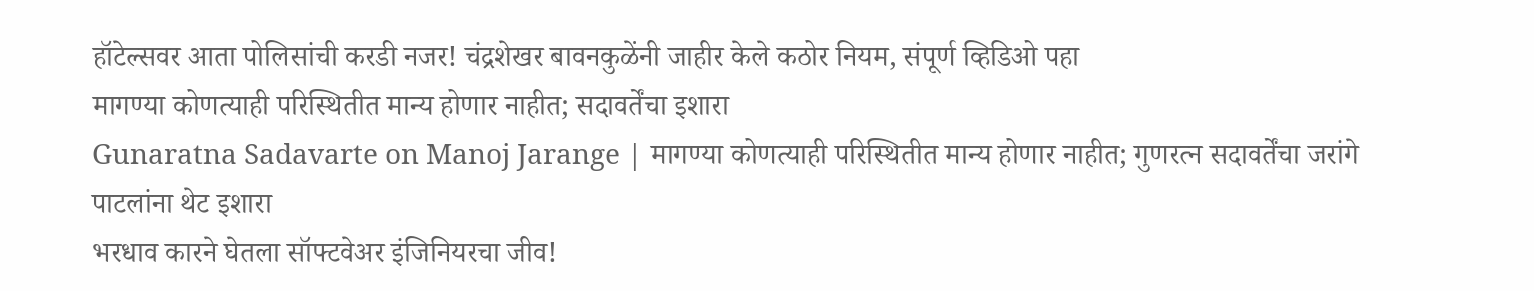हॉटेल्सवर आता पोलिसांची करडी नजर! चंद्रशेखर बावनकुळेंनी जाहीर केले कठोर नियम, संपूर्ण व्हिडिओ पहा
मागण्या कोणत्याही परिस्थितीत मान्य होणार नाहीत; सदावर्तेंचा इशारा
Gunaratna Sadavarte on Manoj Jarange | मागण्या कोणत्याही परिस्थितीत मान्य होणार नाहीत; गुणरत्न सदावर्तेंचा जरांगे पाटलांना थेट इशारा
भरधाव कारने घेतला सॉफ्टवेअर इंजिनियरचा जीव!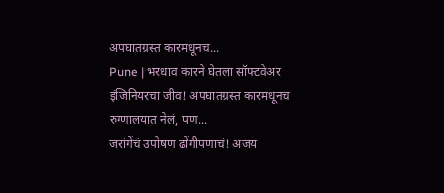अपघातग्रस्त कारमधूनच...
Pune | भरधाव कारने घेतला सॉफ्टवेअर इंजिनियरचा जीव! अपघातग्रस्त कारमधूनच रुग्णालयात नेलं, पण...
जरांगेंचं उपोषण ढोंगीपणाचं! अजय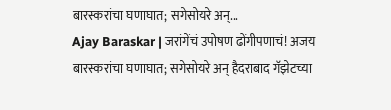बारस्करांचा घणाघात; सगेसोयरे अन्...
Ajay Baraskar | जरांगेंचं उपोषण ढोंगीपणाचं! अजय बारस्करांचा घणाघात; सगेसोयरे अन् हैदराबाद गॅझेटच्या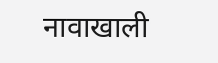नावाखाली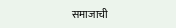समाजाची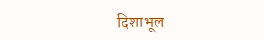दिशाभूल